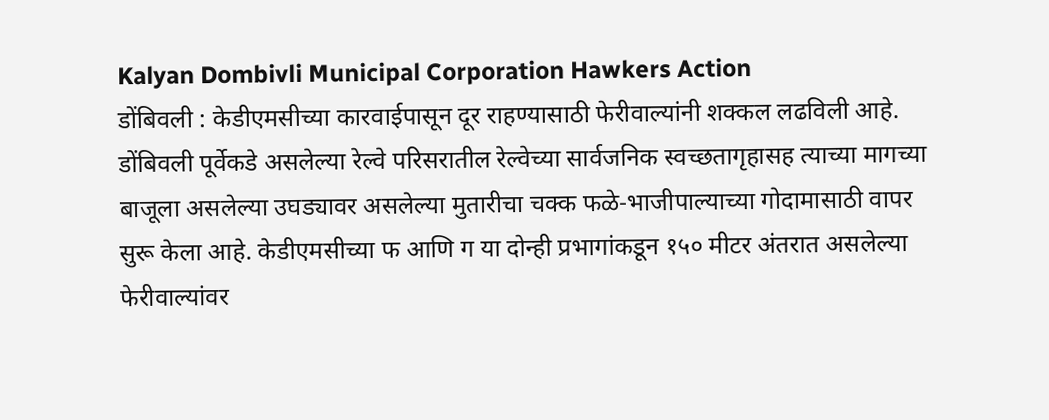Kalyan Dombivli Municipal Corporation Hawkers Action
डोंबिवली : केडीएमसीच्या कारवाईपासून दूर राहण्यासाठी फेरीवाल्यांनी शक्कल लढविली आहे. डोंबिवली पूर्वेकडे असलेल्या रेल्वे परिसरातील रेल्वेच्या सार्वजनिक स्वच्छतागृहासह त्याच्या मागच्या बाजूला असलेल्या उघड्यावर असलेल्या मुतारीचा चक्क फळे-भाजीपाल्याच्या गोदामासाठी वापर सुरू केला आहे. केडीएमसीच्या फ आणि ग या दोन्ही प्रभागांकडून १५० मीटर अंतरात असलेल्या फेरीवाल्यांवर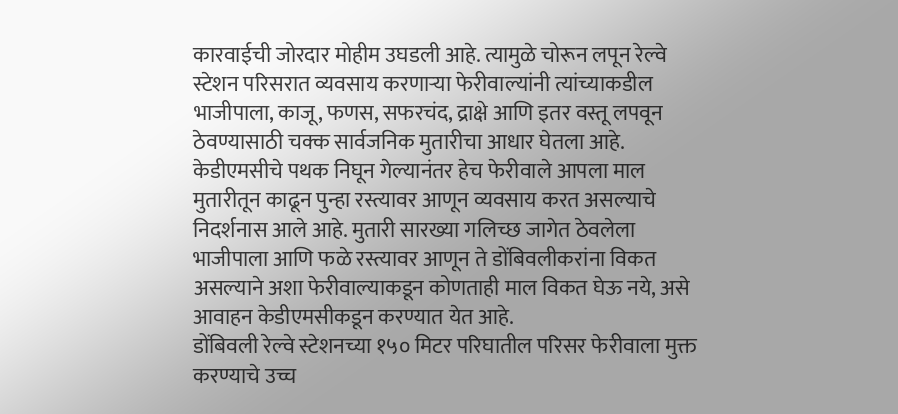कारवाईची जोरदार मोहीम उघडली आहे. त्यामुळे चोरून लपून रेल्वे स्टेशन परिसरात व्यवसाय करणाऱ्या फेरीवाल्यांनी त्यांच्याकडील भाजीपाला, काजू, फणस, सफरचंद, द्राक्षे आणि इतर वस्तू लपवून ठेवण्यासाठी चक्क सार्वजनिक मुतारीचा आधार घेतला आहे.
केडीएमसीचे पथक निघून गेल्यानंतर हेच फेरीवाले आपला माल मुतारीतून काढून पुन्हा रस्त्यावर आणून व्यवसाय करत असल्याचे निदर्शनास आले आहे. मुतारी सारख्या गलिच्छ जागेत ठेवलेला भाजीपाला आणि फळे रस्त्यावर आणून ते डोंबिवलीकरांना विकत असल्याने अशा फेरीवाल्याकडून कोणताही माल विकत घेऊ नये, असे आवाहन केडीएमसीकडून करण्यात येत आहे.
डोंबिवली रेल्वे स्टेशनच्या १५० मिटर परिघातील परिसर फेरीवाला मुक्त करण्याचे उच्च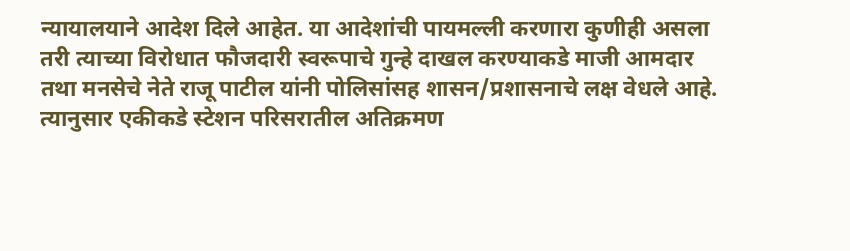न्यायालयाने आदेश दिले आहेत. या आदेशांची पायमल्ली करणारा कुणीही असला तरी त्याच्या विरोधात फौजदारी स्वरूपाचे गुन्हे दाखल करण्याकडे माजी आमदार तथा मनसेचे नेते राजू पाटील यांनी पोलिसांसह शासन/प्रशासनाचे लक्ष वेधले आहे. त्यानुसार एकीकडे स्टेशन परिसरातील अतिक्रमण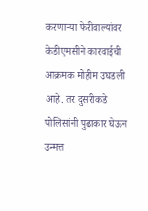करणाऱ्या फेरीवाल्यांवर केडीएमसीने कारवाईची आक्रमक मोहीम उघडली आहे. तर दुसरीकडे पोलिसांनी पुढाकार घेऊन उन्मत्त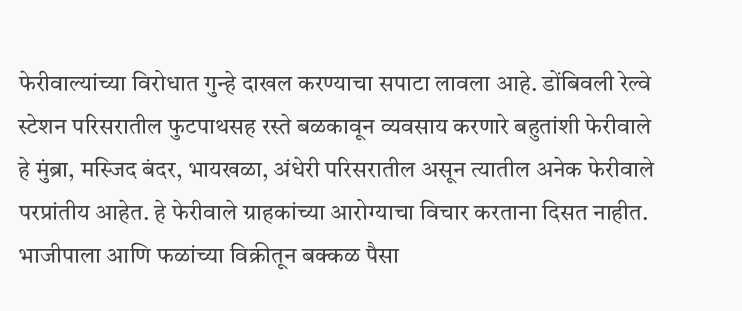फेरीवाल्यांच्या विरोधात गुन्हे दाखल करण्याचा सपाटा लावला आहे. डोंबिवली रेल्वे स्टेशन परिसरातील फुटपाथसह रस्ते बळकावून व्यवसाय करणारे बहुतांशी फेरीवाले हे मुंब्रा, मस्जिद बंदर, भायखळा, अंधेरी परिसरातील असून त्यातील अनेक फेरीवाले परप्रांतीय आहेत. हे फेरीवाले ग्राहकांच्या आरोग्याचा विचार करताना दिसत नाहीत. भाजीपाला आणि फळांच्या विक्रीतून बक्कळ पैसा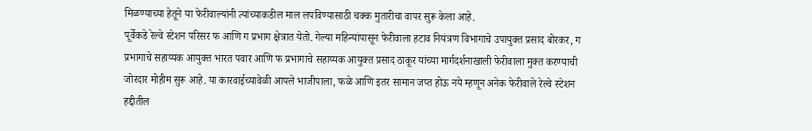मिळण्याच्या हेतूने या फेरीवाल्यांनी त्यांच्याकडील माल लपविण्यासाठी चक्क मुतारीचा वापर सुरू केला आहे.
पूर्वेकडे रेल्वे स्टेशन परिसर फ आणि ग प्रभाग क्षेत्रात येतो. गेल्या महिन्यांपासून फेरीवाला हटाव नियंत्रण विभागाचे उपायुक्त प्रसाद बोरकर, ग प्रभागाचे सहाय्यक आयुक्त भारत पवार आणि फ प्रभागाचे सहाय्यक आयुक्त प्रसाद ठाकूर यांच्या मार्गदर्शनाखाली फेरीवाला मुक्त करण्याची जोरदार मोहीम सुरू आहे. या कारवाईच्यावेळी आपले भाजीपाला, फळे आणि इतर सामान जप्त होऊ नये म्हणून अनेक फेरीवाले रेल्वे स्टेशन हद्दीतील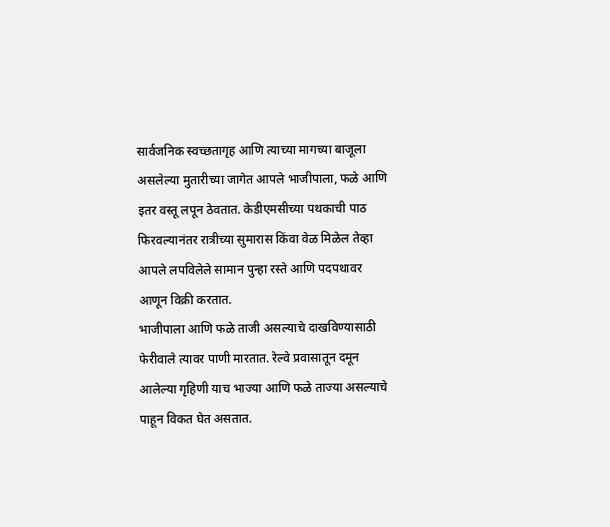सार्वजनिक स्वच्छतागृह आणि त्याच्या मागच्या बाजूला असलेल्या मुतारीच्या जागेत आपले भाजीपाला, फळे आणि इतर वस्तू लपून ठेवतात. केडीएमसीच्या पथकाची पाठ फिरवल्यानंतर रात्रीच्या सुमारास किंवा वेळ मिळेल तेव्हा आपले लपविलेले सामान पुन्हा रस्ते आणि पदपथावर आणून विक्री करतात.
भाजीपाला आणि फळे ताजी असल्याचे दाखविण्यासाठी फेरीवाले त्यावर पाणी मारतात. रेल्वे प्रवासातून दमून आलेल्या गृहिणी याच भाज्या आणि फळे ताज्या असल्याचे पाहून विकत घेत असतात.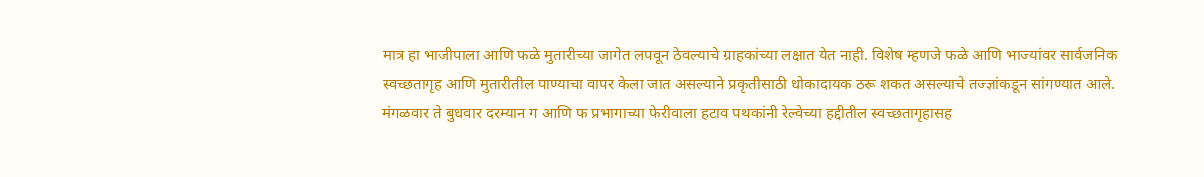मात्र हा भाजीपाला आणि फळे मुतारीच्या जागेत लपवून ठेवल्याचे ग्राहकांच्या लक्षात येत नाही. विशेष म्हणजे फळे आणि भाज्यांवर सार्वजनिक स्वच्छतागृह आणि मुतारीतील पाण्याचा वापर केला जात असल्याने प्रकृतीसाठी धोकादायक ठरू शकत असल्याचे तज्ज्ञांकडून सांगण्यात आले.
मंगळवार ते बुधवार दरम्यान ग आणि फ प्रभागाच्या फेरीवाला हटाव पथकांनी रेल्वेच्या हद्दीतील स्वच्छतागृहासह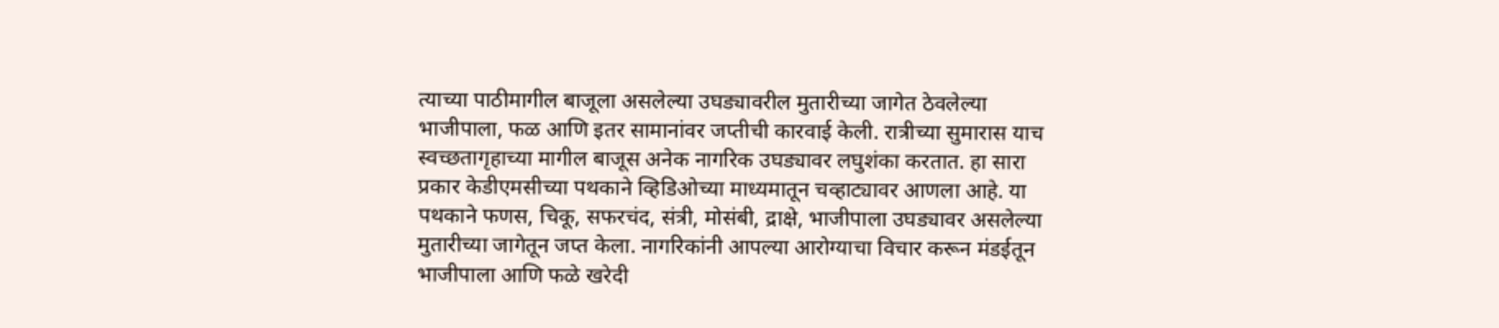त्याच्या पाठीमागील बाजूला असलेल्या उघड्यावरील मुतारीच्या जागेत ठेवलेल्या भाजीपाला, फळ आणि इतर सामानांवर जप्तीची कारवाई केली. रात्रीच्या सुमारास याच स्वच्छतागृहाच्या मागील बाजूस अनेक नागरिक उघड्यावर लघुशंका करतात. हा सारा प्रकार केडीएमसीच्या पथकाने व्हिडिओच्या माध्यमातून चव्हाट्यावर आणला आहे. या पथकाने फणस, चिकू, सफरचंद, संत्री, मोसंबी, द्राक्षे, भाजीपाला उघड्यावर असलेल्या मुतारीच्या जागेतून जप्त केला. नागरिकांनी आपल्या आरोग्याचा विचार करून मंडईतून भाजीपाला आणि फळे खरेदी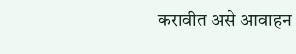करावीत असे आवाहन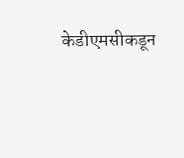केडीएमसीकडून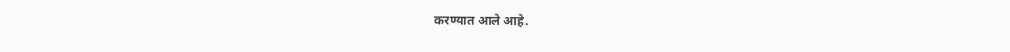करण्यात आले आहे.